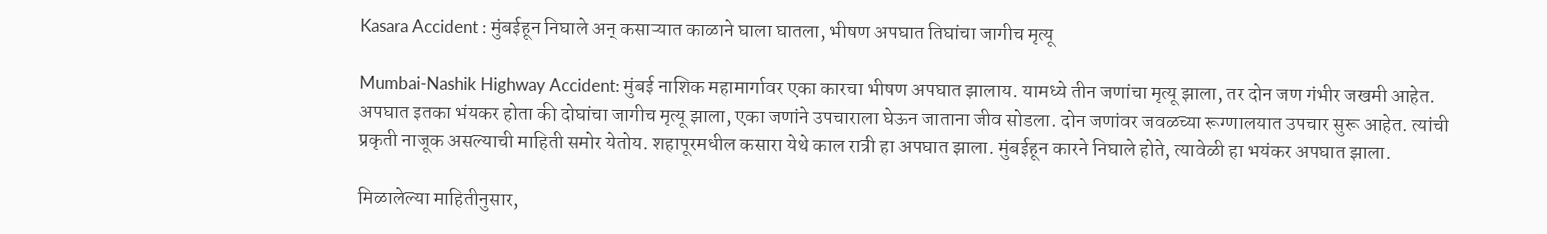Kasara Accident : मुंबईहून निघाले अन् कसाऱ्यात काळाने घाला घातला, भीषण अपघात तिघांचा जागीच मृत्यू

Mumbai-Nashik Highway Accident: मुंबई नाशिक महामार्गावर एका कारचा भीषण अपघात झालाय. यामध्ये तीन जणांचा मृत्यू झाला, तर दोन जण गंभीर जखमी आहेत. अपघात इतका भंयकर होता की दोघांचा जागीच मृत्यू झाला, एका जणांने उपचाराला घेऊन जाताना जीव सोडला. दोन जणांवर जवळच्या रूग्णालयात उपचार सुरू आहेत. त्यांची प्रकृती नाजूक असल्याची माहिती समोर येतोय. शहापूरमधील कसारा येथे काल रात्री हा अपघात झाला. मुंबईहून कारने निघाले होते, त्यावेळी हा भयंकर अपघात झाला.

मिळालेल्या माहितीनुसार,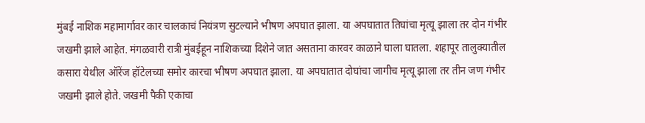मुंबई नाशिक महामार्गावर कार चालकाचं नियंत्रण सुटल्याने भीषण अपघात झाला. या अपघातात तिघांचा मृत्यू झाला तर दोन गंभीर जखमी झाले आहेत. मंगळवारी रात्री मुंबईहून नाशिकच्या दिशेने जात असताना कारवर काळाने घाला घातला. शहापूर तालुक्यातील कसारा येथील ऑरेंज हॉटेलच्या समोर कारचा भीषण अपघात झाला. या अपघातात दोघांचा जागीच मृत्यू झाला तर तीन जण गंभीर जखमी झाले होते. जखमी पैकी एकाचा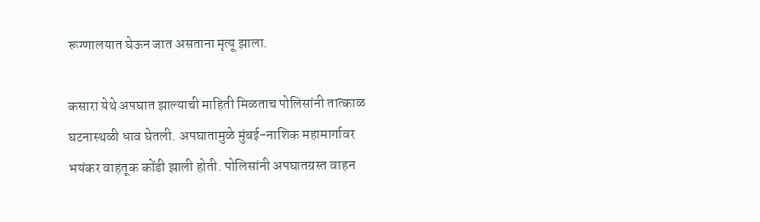रूग्णालयात घेऊन जात असताना मृत्यू झाला.

कसारा येथे अपघात झाल्याची माहिती मिळताच पोलिसांनी तात्काळ घटनास्थळी धाव घेतली. अपघातामुळे मुंबई-नाशिक महामार्गावर भयंकर वाहतूक कोंडी झाली होती. पोलिसांनी अपघातग्रस्त वाहन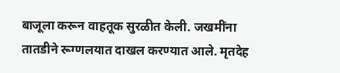बाजूला करून वाहतूक सुरळीत केली. जखमींना तातडीने रूग्णलयात दाखल करण्यात आले. मृतदेह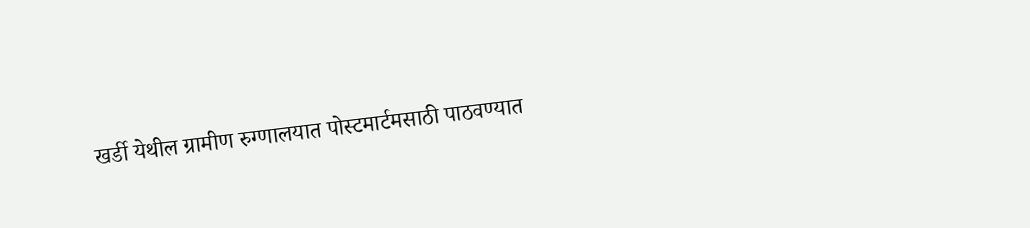खर्डी येथील ग्रामीण रुग्णालयात पोस्टमार्टमसाठी पाठवण्यात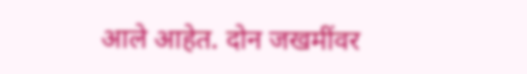आले आहेत. दोन जखमींवर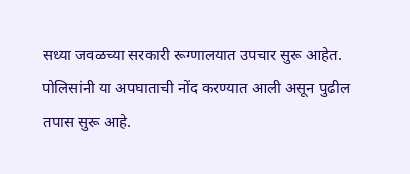सध्या जवळच्या सरकारी रूग्णालयात उपचार सुरू आहेत. पोलिसांनी या अपघाताची नोंद करण्यात आली असून पुढील तपास सुरू आहे.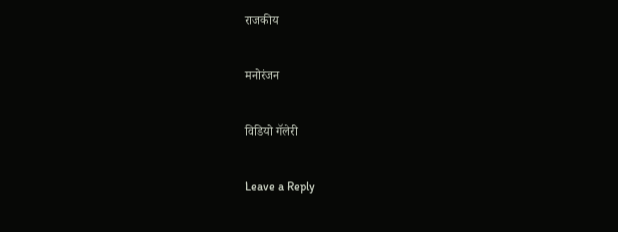राजकीय

मनोरंजन

विडियो गॅलेरी

Leave a Reply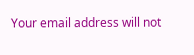Your email address will not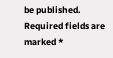be published. Required fields are marked *